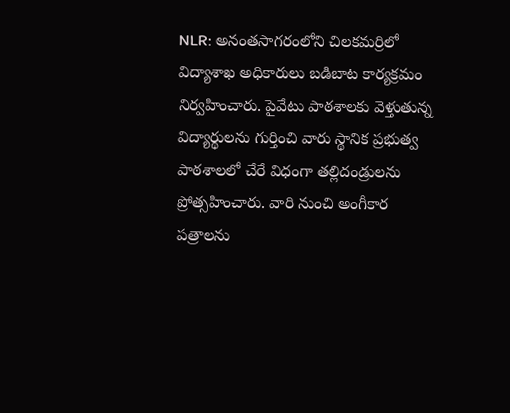NLR: అనంతసాగరంలోని చిలకమర్రిలో విద్యాశాఖ అధికారులు బడిబాట కార్యక్రమం నిర్వహించారు. పైవేటు పాఠశాలకు వెళ్తుతున్న విద్యార్థులను గుర్తించి వారు స్థానిక ప్రభుత్వ పాఠశాలలో చేరే విధంగా తల్లిదండ్రులను ప్రోత్సహించారు. వారి నుంచి అంగీకార పత్రాలను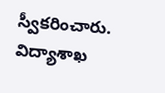స్వీకరించారు. విద్యాశాఖ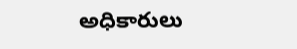అధికారులు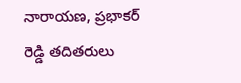నారాయణ, ప్రభాకర్ రెడ్డి తదితరులు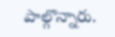పాల్గొన్నారు.